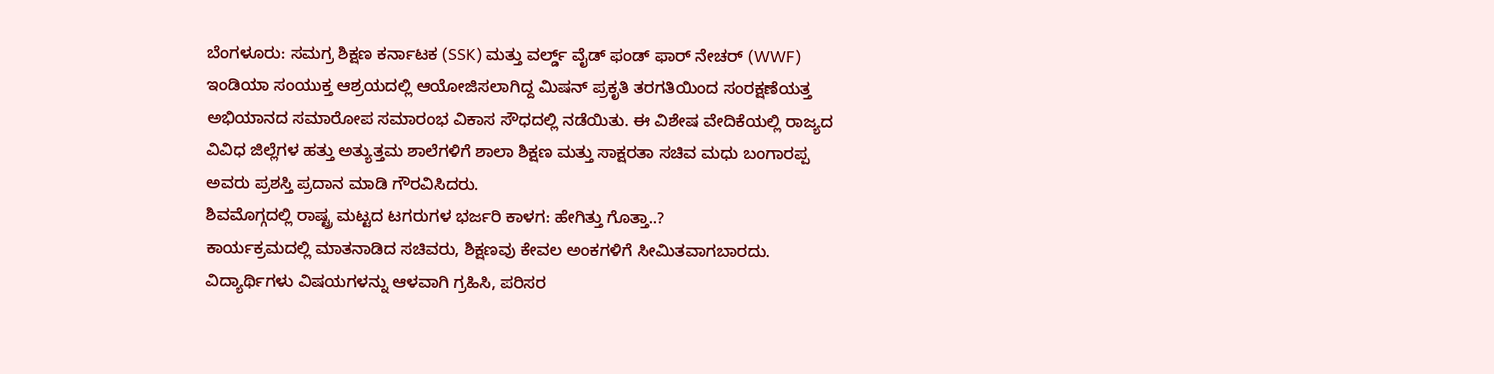ಬೆಂಗಳೂರು: ಸಮಗ್ರ ಶಿಕ್ಷಣ ಕರ್ನಾಟಕ (SSK) ಮತ್ತು ವರ್ಲ್ಡ್ ವೈಡ್ ಫಂಡ್ ಫಾರ್ ನೇಚರ್ (WWF) ಇಂಡಿಯಾ ಸಂಯುಕ್ತ ಆಶ್ರಯದಲ್ಲಿ ಆಯೋಜಿಸಲಾಗಿದ್ದ ಮಿಷನ್ ಪ್ರಕೃತಿ ತರಗತಿಯಿಂದ ಸಂರಕ್ಷಣೆಯತ್ತ ಅಭಿಯಾನದ ಸಮಾರೋಪ ಸಮಾರಂಭ ವಿಕಾಸ ಸೌಧದಲ್ಲಿ ನಡೆಯಿತು. ಈ ವಿಶೇಷ ವೇದಿಕೆಯಲ್ಲಿ ರಾಜ್ಯದ ವಿವಿಧ ಜಿಲ್ಲೆಗಳ ಹತ್ತು ಅತ್ಯುತ್ತಮ ಶಾಲೆಗಳಿಗೆ ಶಾಲಾ ಶಿಕ್ಷಣ ಮತ್ತು ಸಾಕ್ಷರತಾ ಸಚಿವ ಮಧು ಬಂಗಾರಪ್ಪ ಅವರು ಪ್ರಶಸ್ತಿ ಪ್ರದಾನ ಮಾಡಿ ಗೌರವಿಸಿದರು.
ಶಿವಮೊಗ್ಗದಲ್ಲಿ ರಾಷ್ಟ್ರ ಮಟ್ಟದ ಟಗರುಗಳ ಭರ್ಜರಿ ಕಾಳಗ: ಹೇಗಿತ್ತು ಗೊತ್ತಾ..?
ಕಾರ್ಯಕ್ರಮದಲ್ಲಿ ಮಾತನಾಡಿದ ಸಚಿವರು, ಶಿಕ್ಷಣವು ಕೇವಲ ಅಂಕಗಳಿಗೆ ಸೀಮಿತವಾಗಬಾರದು. ವಿದ್ಯಾರ್ಥಿಗಳು ವಿಷಯಗಳನ್ನು ಆಳವಾಗಿ ಗ್ರಹಿಸಿ, ಪರಿಸರ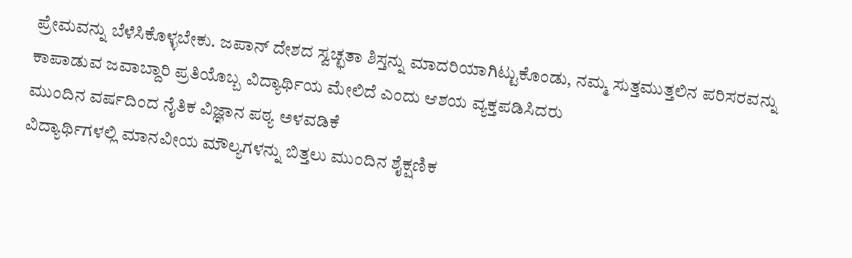ಪ್ರೇಮವನ್ನು ಬೆಳೆಸಿಕೊಳ್ಳಬೇಕು. ಜಪಾನ್ ದೇಶದ ಸ್ವಚ್ಛತಾ ಶಿಸ್ತನ್ನು ಮಾದರಿಯಾಗಿಟ್ಟುಕೊಂಡು, ನಮ್ಮ ಸುತ್ತಮುತ್ತಲಿನ ಪರಿಸರವನ್ನು ಕಾಪಾಡುವ ಜವಾಬ್ದಾರಿ ಪ್ರತಿಯೊಬ್ಬ ವಿದ್ಯಾರ್ಥಿಯ ಮೇಲಿದೆ ಎಂದು ಆಶಯ ವ್ಯಕ್ತಪಡಿಸಿದರು
ಮುಂದಿನ ವರ್ಷದಿಂದ ನೈತಿಕ ವಿಜ್ಞಾನ ಪಠ್ಯ ಅಳವಡಿಕೆ
ವಿದ್ಯಾರ್ಥಿಗಳಲ್ಲಿ ಮಾನವೀಯ ಮೌಲ್ಯಗಳನ್ನು ಬಿತ್ತಲು ಮುಂದಿನ ಶೈಕ್ಷಣಿಕ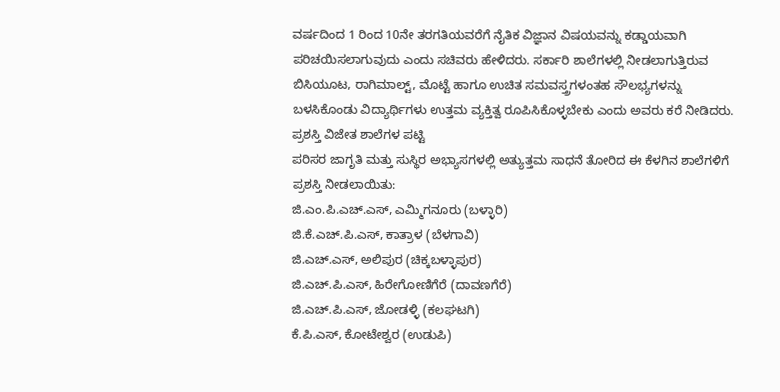ವರ್ಷದಿಂದ 1 ರಿಂದ 10ನೇ ತರಗತಿಯವರೆಗೆ ನೈತಿಕ ವಿಜ್ಞಾನ ವಿಷಯವನ್ನು ಕಡ್ಡಾಯವಾಗಿ ಪರಿಚಯಿಸಲಾಗುವುದು ಎಂದು ಸಚಿವರು ಹೇಳಿದರು. ಸರ್ಕಾರಿ ಶಾಲೆಗಳಲ್ಲಿ ನೀಡಲಾಗುತ್ತಿರುವ ಬಿಸಿಯೂಟ, ರಾಗಿಮಾಲ್ಟ್, ಮೊಟ್ಟೆ ಹಾಗೂ ಉಚಿತ ಸಮವಸ್ತ್ರಗಳಂತಹ ಸೌಲಭ್ಯಗಳನ್ನು ಬಳಸಿಕೊಂಡು ವಿದ್ಯಾರ್ಥಿಗಳು ಉತ್ತಮ ವ್ಯಕ್ತಿತ್ವ ರೂಪಿಸಿಕೊಳ್ಳಬೇಕು ಎಂದು ಅವರು ಕರೆ ನೀಡಿದರು.
ಪ್ರಶಸ್ತಿ ವಿಜೇತ ಶಾಲೆಗಳ ಪಟ್ಟಿ
ಪರಿಸರ ಜಾಗೃತಿ ಮತ್ತು ಸುಸ್ಥಿರ ಅಭ್ಯಾಸಗಳಲ್ಲಿ ಅತ್ಯುತ್ತಮ ಸಾಧನೆ ತೋರಿದ ಈ ಕೆಳಗಿನ ಶಾಲೆಗಳಿಗೆ ಪ್ರಶಸ್ತಿ ನೀಡಲಾಯಿತು:
ಜಿ.ಎಂ.ಪಿ.ಎಚ್.ಎಸ್, ಎಮ್ಮಿಗನೂರು (ಬಳ್ಳಾರಿ)
ಜಿ.ಕೆ.ಎಚ್.ಪಿ.ಎಸ್, ಕಾತ್ರಾಳ (ಬೆಳಗಾವಿ)
ಜಿ.ಎಚ್.ಎಸ್, ಅಲಿಪುರ (ಚಿಕ್ಕಬಳ್ಳಾಪುರ)
ಜಿ.ಎಚ್.ಪಿ.ಎಸ್, ಹಿರೇಗೋಣಿಗೆರೆ (ದಾವಣಗೆರೆ)
ಜಿ.ಎಚ್.ಪಿ.ಎಸ್, ಜೋಡಳ್ಳಿ (ಕಲಘಟಗಿ)
ಕೆ.ಪಿ.ಎಸ್, ಕೋಟೇಶ್ವರ (ಉಡುಪಿ)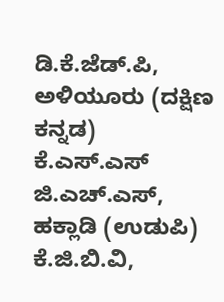ಡಿ.ಕೆ.ಜೆಡ್.ಪಿ, ಅಳಿಯೂರು (ದಕ್ಷಿಣ ಕನ್ನಡ)
ಕೆ.ಎಸ್.ಎಸ್ ಜಿ.ಎಚ್.ಎಸ್, ಹಕ್ಲಾಡಿ (ಉಡುಪಿ)
ಕೆ.ಜಿ.ಬಿ.ವಿ,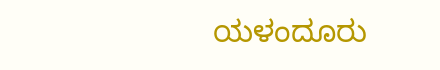ಯಳಂದೂರು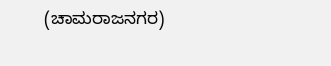(ಚಾಮರಾಜನಗರ)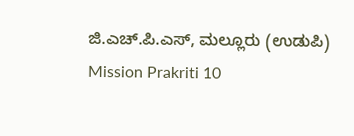ಜಿ.ಎಚ್.ಪಿ.ಎಸ್, ಮಲ್ಲೂರು (ಉಡುಪಿ)
Mission Prakriti 10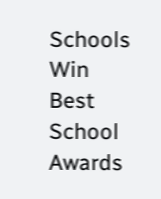Schools Win Best School Awards